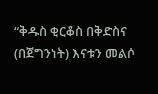“ቅዱስ ቂርቆስ በቅድስና (በጀግንነት) እናቱን መልሶ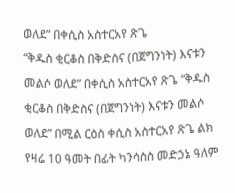ወለደ” በቀሲስ አስተርአየ ጽጌ
“ቅዱስ ቂርቆስ በቅድስና (በጀግንነት) እናቱን መልሶ ወለደ” በቀሲስ አስተርአየ ጽጌ “ቅዱስ ቂርቆስ በቅድስና (በጀግንነት) እናቱን መልሶ ወለደ” በሚል ርዕስ ቀሲስ አስተርአየ ጽጌ ልክ የዛሬ 10 ዓመት በፊት ካንሳስስ መድኃኔ ዓለም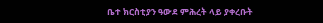ቤተ ክርስቲያን ዓውደ ምሕረት ላይ ያቀረቡት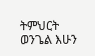ትምህርት ወንጌል እሁን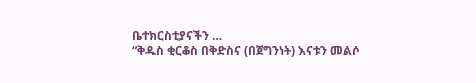ቤተክርስቲያናችን …
“ቅዱስ ቂርቆስ በቅድስና (በጀግንነት) እናቱን መልሶ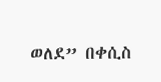ወለደ” በቀሲስ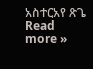አስተርአየ ጽጌ Read more »